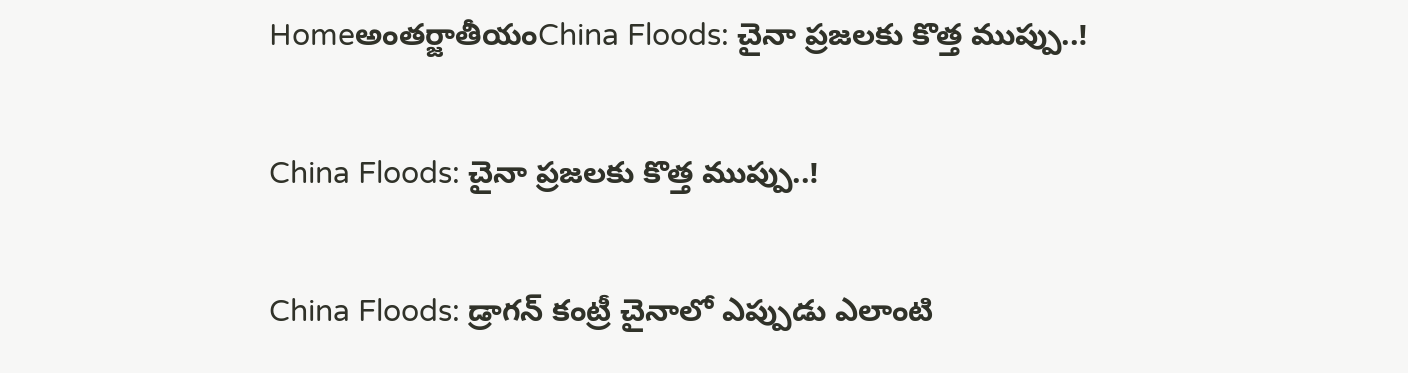Homeఅంతర్జాతీయంChina Floods: చైనా ప్రజలకు కొత్త ముప్పు..!

China Floods: చైనా ప్రజలకు కొత్త ముప్పు..!

China Floods: డ్రాగన్‌ కంట్రీ చైనాలో ఎప్పుడు ఎలాంటి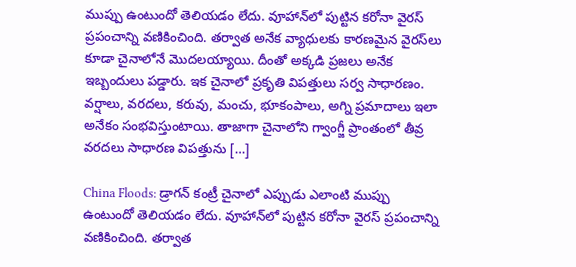ముప్పు ఉంటుందో తెలియడం లేదు. వూహాన్‌లో పుట్టిన కరోనా వైరస్‌ ప్రపంచాన్ని వణికించింది. తర్వాత అనేక వ్యాధులకు కారణమైన వైరస్‌లు కూడా చైనాలోనే మొదలయ్యాయి. దీంతో అక్కడి ప్రజలు అనేక ఇబ్బందులు పడ్డారు. ఇక చైనాలో ప్రకృతి విపత్తులు సర్వ సాధారణం. వర్షాలు, వరదలు, కరువు, మంచు, భూకంపాలు, అగ్ని ప్రమాదాలు ఇలా అనేకం సంభవిస్తుంటాయి. తాజాగా చైనాలోని గ్వాంగ్జీ ప్రాంతంలో తీవ్ర వరదలు సాధారణ విపత్తును […]

China Floods: డ్రాగన్‌ కంట్రీ చైనాలో ఎప్పుడు ఎలాంటి ముప్పు ఉంటుందో తెలియడం లేదు. వూహాన్‌లో పుట్టిన కరోనా వైరస్‌ ప్రపంచాన్ని వణికించింది. తర్వాత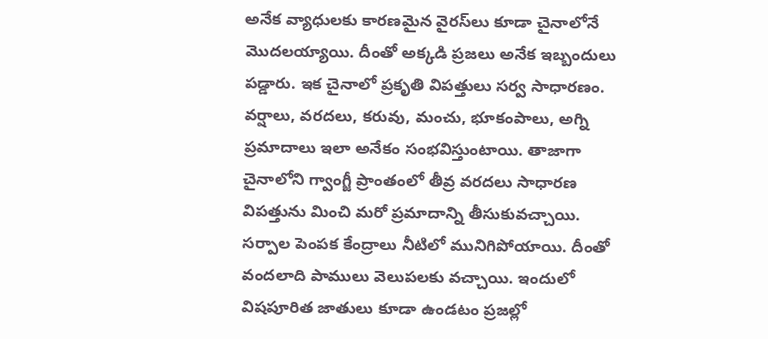అనేక వ్యాధులకు కారణమైన వైరస్‌లు కూడా చైనాలోనే మొదలయ్యాయి. దీంతో అక్కడి ప్రజలు అనేక ఇబ్బందులు పడ్డారు. ఇక చైనాలో ప్రకృతి విపత్తులు సర్వ సాధారణం. వర్షాలు, వరదలు, కరువు, మంచు, భూకంపాలు, అగ్ని ప్రమాదాలు ఇలా అనేకం సంభవిస్తుంటాయి. తాజాగా చైనాలోని గ్వాంగ్జీ ప్రాంతంలో తీవ్ర వరదలు సాధారణ విపత్తును మించి మరో ప్రమాదాన్ని తీసుకువచ్చాయి. సర్పాల పెంపక కేంద్రాలు నీటిలో మునిగిపోయాయి. దీంతో వందలాది పాములు వెలుపలకు వచ్చాయి. ఇందులో విషపూరిత జాతులు కూడా ఉండటం ప్రజల్లో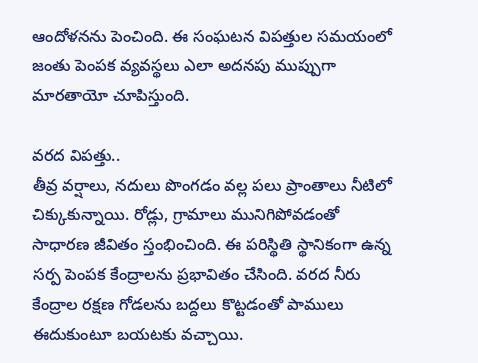ఆందోళనను పెంచింది. ఈ సంఘటన విపత్తుల సమయంలో జంతు పెంపక వ్యవస్థలు ఎలా అదనపు ముప్పుగా మారతాయో చూపిస్తుంది.

వరద విపత్తు..
తీవ్ర వర్షాలు, నదులు పొంగడం వల్ల పలు ప్రాంతాలు నీటిలో చిక్కుకున్నాయి. రోడ్లు, గ్రామాలు మునిగిపోవడంతో సాధారణ జీవితం స్తంభించింది. ఈ పరిస్థితి స్థానికంగా ఉన్న సర్ప పెంపక కేంద్రాలను ప్రభావితం చేసింది. వరద నీరు కేంద్రాల రక్షణ గోడలను బద్దలు కొట్టడంతో పాములు ఈదుకుంటూ బయటకు వచ్చాయి.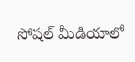సోషల్‌ మీడియాలో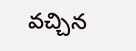వచ్చిన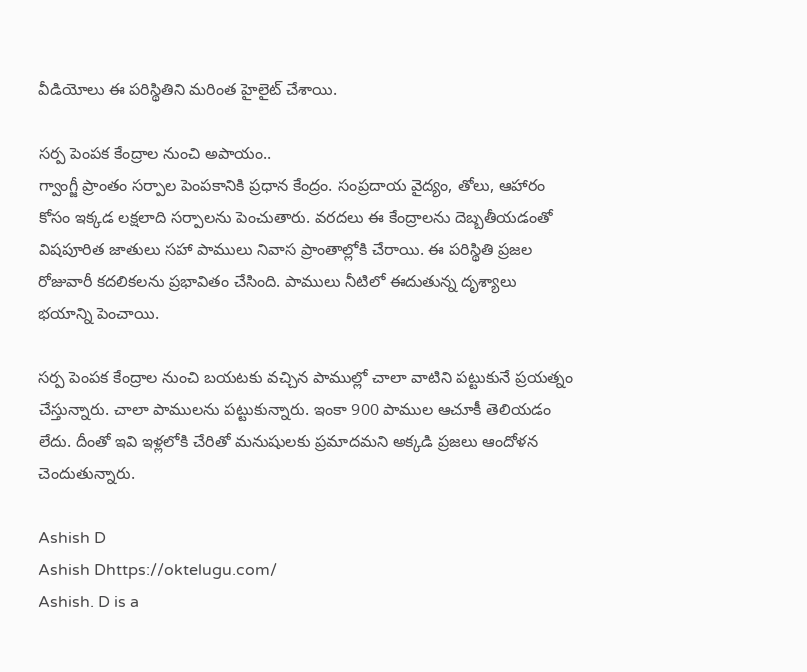వీడియోలు ఈ పరిస్థితిని మరింత హైలైట్‌ చేశాయి.

సర్ప పెంపక కేంద్రాల నుంచి అపాయం..
గ్వాంగ్జీ ప్రాంతం సర్పాల పెంపకానికి ప్రధాన కేంద్రం. సంప్రదాయ వైద్యం, తోలు, ఆహారం కోసం ఇక్కడ లక్షలాది సర్పాలను పెంచుతారు. వరదలు ఈ కేంద్రాలను దెబ్బతీయడంతో విషపూరిత జాతులు సహా పాములు నివాస ప్రాంతాల్లోకి చేరాయి. ఈ పరిస్థితి ప్రజల రోజువారీ కదలికలను ప్రభావితం చేసింది. పాములు నీటిలో ఈదుతున్న దృశ్యాలు భయాన్ని పెంచాయి.

సర్ప పెంపక కేంద్రాల నుంచి బయటకు వచ్చిన పాముల్లో చాలా వాటిని పట్టుకునే ప్రయత్నం చేస్తున్నారు. చాలా పాములను పట్టుకున్నారు. ఇంకా 900 పాముల ఆచూకీ తెలియడం లేదు. దీంతో ఇవి ఇళ్లలోకి చేరితో మనుషులకు ప్రమాదమని అక్కడి ప్రజలు ఆందోళన చెందుతున్నారు.

Ashish D
Ashish Dhttps://oktelugu.com/
Ashish. D is a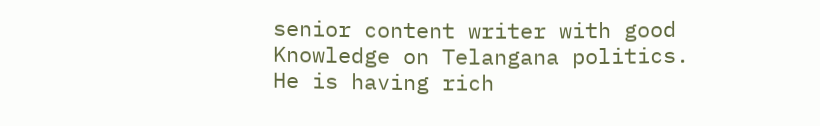senior content writer with good Knowledge on Telangana politics. He is having rich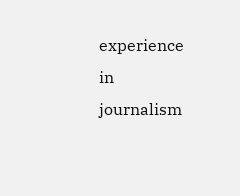experience in journalism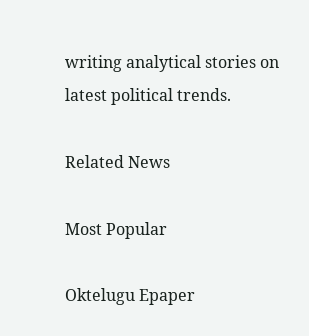writing analytical stories on latest political trends.

Related News

Most Popular

Oktelugu Epaper